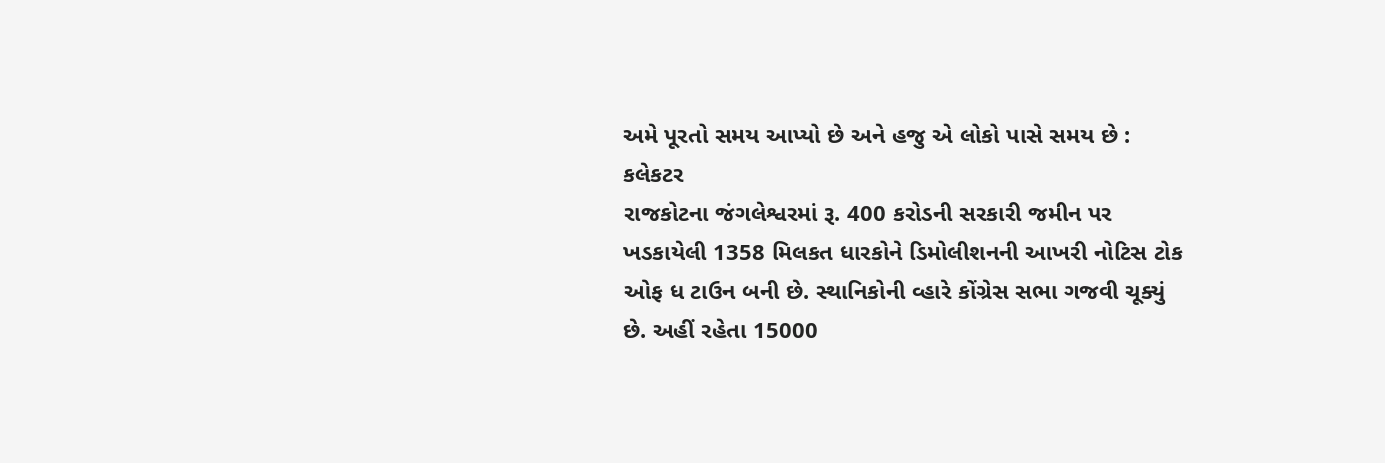અમે પૂરતો સમય આપ્યો છે અને હજુ એ લોકો પાસે સમય છે : કલેકટર
રાજકોટના જંગલેશ્વરમાં રૂ. 400 કરોડની સરકારી જમીન પર ખડકાયેલી 1358 મિલકત ધારકોને ડિમોલીશનની આખરી નોટિસ ટોક ઓફ ધ ટાઉન બની છે. સ્થાનિકોની વ્હારે કોંગ્રેસ સભા ગજવી ચૂક્યું છે. અહીં રહેતા 15000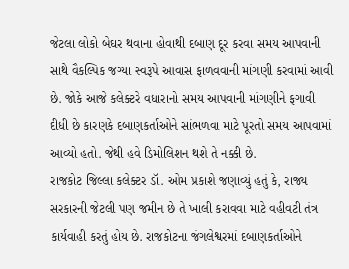જેટલા લોકો બેઘર થવાના હોવાથી દબાણ દૂર કરવા સમય આપવાની સાથે વૈકલ્પિક જગ્યા સ્વરૂપે આવાસ ફાળવવાની માંગણી કરવામાં આવી છે. જોકે આજે કલેક્ટરે વધારાનો સમય આપવાની માંગણીને ફગાવી દીધી છે કારણકે દબાણકર્તાઓને સાંભળવા માટે પૂરતો સમય આપવામાં આવ્યો હતો. જેથી હવે ડિમોલિશન થશે તે નક્કી છે.
રાજકોટ જિલ્લા કલેક્ટર ડૉ. ઓમ પ્રકાશે જણાવ્યું હતું કે, રાજ્ય સરકારની જેટલી પણ જમીન છે તે ખાલી કરાવવા માટે વહીવટી તંત્ર કાર્યવાહી કરતું હોય છે. રાજકોટના જંગલેશ્વરમાં દબાણકર્તાઓને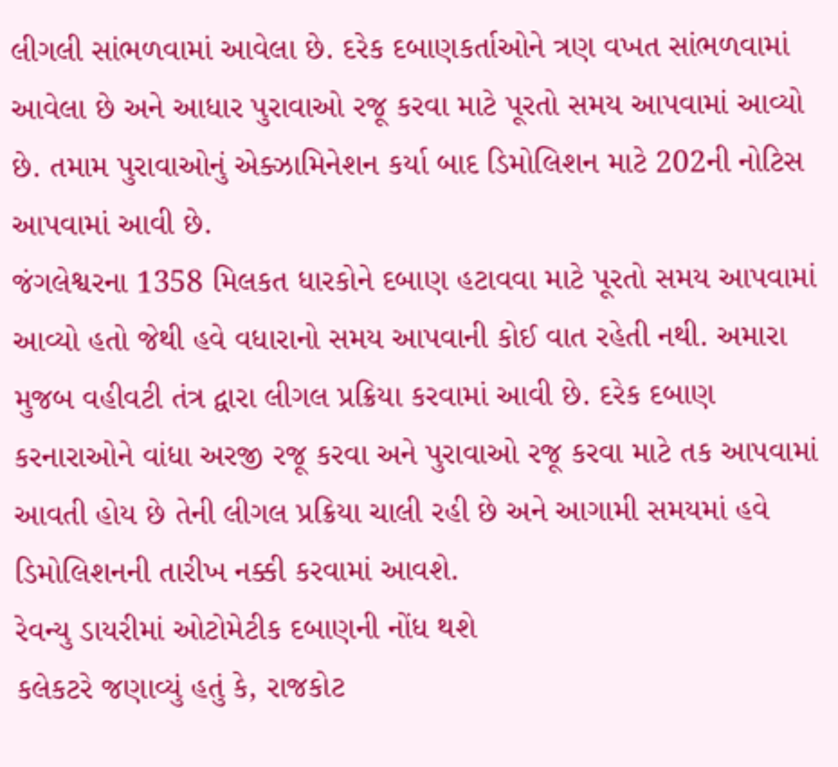લીગલી સાંભળવામાં આવેલા છે. દરેક દબાણકર્તાઓને ત્રણ વખત સાંભળવામાં આવેલા છે અને આધાર પુરાવાઓ રજૂ કરવા માટે પૂરતો સમય આપવામાં આવ્યો છે. તમામ પુરાવાઓનું એક્ઝામિનેશન કર્યા બાદ ડિમોલિશન માટે 202ની નોટિસ આપવામાં આવી છે.
જંગલેશ્વરના 1358 મિલકત ધારકોને દબાણ હટાવવા માટે પૂરતો સમય આપવામાં આવ્યો હતો જેથી હવે વધારાનો સમય આપવાની કોઈ વાત રહેતી નથી. અમારા મુજબ વહીવટી તંત્ર દ્વારા લીગલ પ્રક્રિયા કરવામાં આવી છે. દરેક દબાણ કરનારાઓને વાંધા અરજી રજૂ કરવા અને પુરાવાઓ રજૂ કરવા માટે તક આપવામાં આવતી હોય છે તેની લીગલ પ્રક્રિયા ચાલી રહી છે અને આગામી સમયમાં હવે ડિમોલિશનની તારીખ નક્કી કરવામાં આવશે.
રેવન્યુ ડાયરીમાં ઓટોમેટીક દબાણની નોંધ થશે
કલેકટરે જણાવ્યું હતું કે, રાજકોટ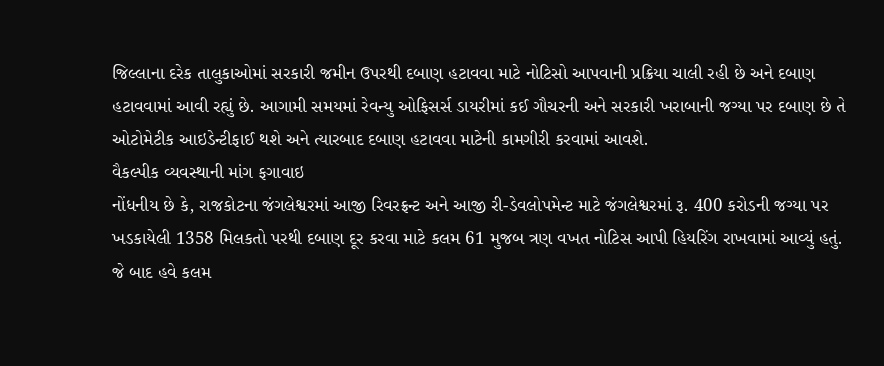જિલ્લાના દરેક તાલુકાઓમાં સરકારી જમીન ઉપરથી દબાણ હટાવવા માટે નોટિસો આપવાની પ્રક્રિયા ચાલી રહી છે અને દબાણ હટાવવામાં આવી રહ્યું છે. આગામી સમયમાં રેવન્યુ ઓફિસર્સ ડાયરીમાં કઈ ગૌચરની અને સરકારી ખરાબાની જગ્યા પર દબાણ છે તે ઓટોમેટીક આઇડેન્ટીફાઈ થશે અને ત્યારબાદ દબાણ હટાવવા માટેની કામગીરી કરવામાં આવશે.
વૈકલ્પીક વ્યવસ્થાની માંગ ફગાવાઇ
નોંધનીય છે કે, રાજકોટના જંગલેશ્વરમાં આજી રિવરફ્રન્ટ અને આજી રી-ડેવલોપમેન્ટ માટે જંગલેશ્વરમાં રૂ. 400 કરોડની જગ્યા પર ખડકાયેલી 1358 મિલકતો પરથી દબાણ દૂર કરવા માટે કલમ 61 મુજબ ત્રણ વખત નોટિસ આપી હિયરિંગ રાખવામાં આવ્યું હતું. જે બાદ હવે કલમ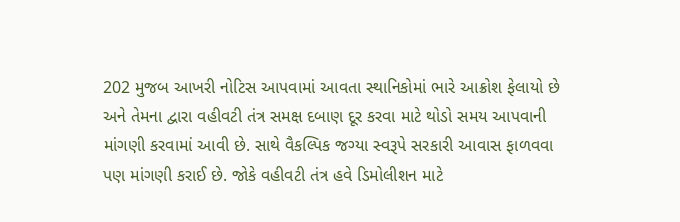202 મુજબ આખરી નોટિસ આપવામાં આવતા સ્થાનિકોમાં ભારે આક્રોશ ફેલાયો છે અને તેમના દ્વારા વહીવટી તંત્ર સમક્ષ દબાણ દૂર કરવા માટે થોડો સમય આપવાની માંગણી કરવામાં આવી છે. સાથે વૈકલ્પિક જગ્યા સ્વરૂપે સરકારી આવાસ ફાળવવા પણ માંગણી કરાઈ છે. જોકે વહીવટી તંત્ર હવે ડિમોલીશન માટે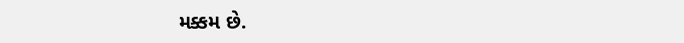મક્કમ છે.